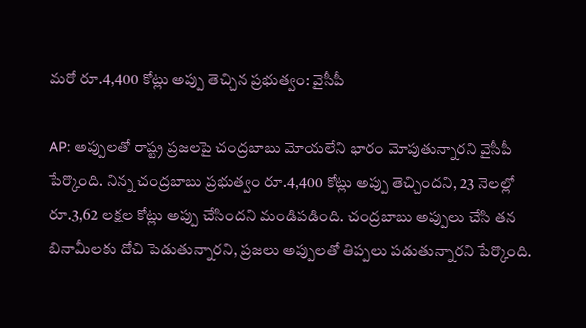మరో రూ.4,400 కోట్లు అప్పు తెచ్చిన ప్రభుత్వం: వైసీపీ

AP: అప్పులతో రాష్ట్ర ప్రజలపై చంద్రబాబు మోయలేని భారం మోపుతున్నారని వైసీపీ పేర్కొంది. నిన్న చంద్రబాబు ప్రభుత్వం రూ.4,400 కోట్లు అప్పు తెచ్చిందని, 23 నెలల్లో రూ.3,62 లక్షల కోట్లు అప్పు చేసిందని మండిపడింది. చంద్రబాబు అప్పులు చేసి తన బినామీలకు దోచి పెడుతున్నారని, ప్రజలు అప్పులతో తిప్పలు పడుతున్నారని పేర్కొంది.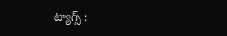ట్యాగ్స్ :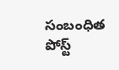సంబంధిత పోస్ట్